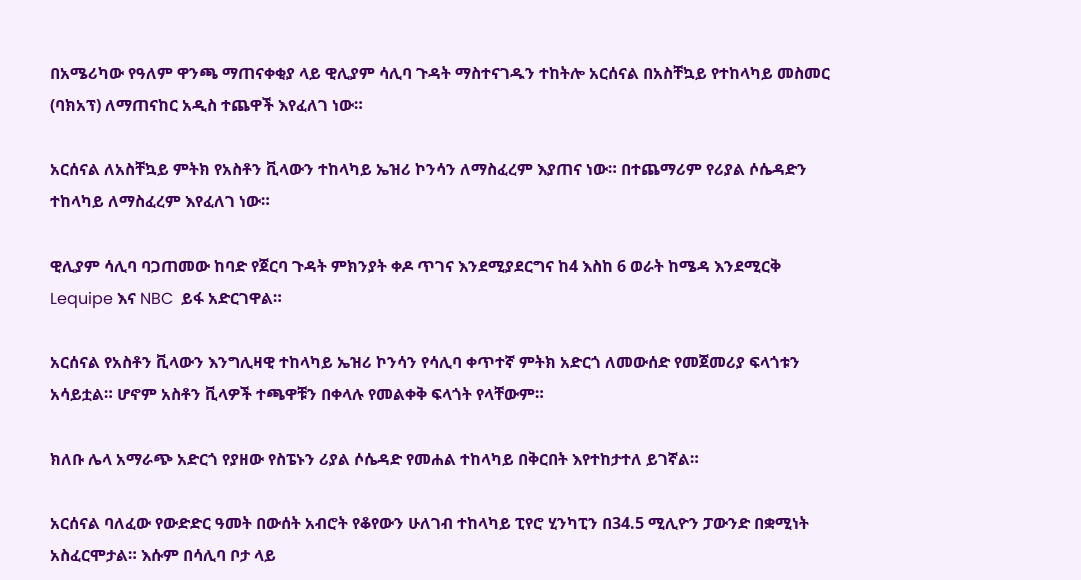በአሜሪካው የዓለም ዋንጫ ማጠናቀቂያ ላይ ዊሊያም ሳሊባ ጉዳት ማስተናገዱን ተከትሎ አርሰናል በአስቸኳይ የተከላካይ መስመር (ባክአፕ) ለማጠናከር አዲስ ተጨዋች እየፈለገ ነው።

አርሰናል ለአስቸኳይ ምትክ የአስቶን ቪላውን ተከላካይ ኤዝሪ ኮንሳን ለማስፈረም እያጠና ነው። በተጨማሪም የሪያል ሶሴዳድን ተከላካይ ለማስፈረም እየፈለገ ነው።

ዊሊያም ሳሊባ ባጋጠመው ከባድ የጀርባ ጉዳት ምክንያት ቀዶ ጥገና እንደሚያደርግና ከ4 እስከ 6 ወራት ከሜዳ እንደሚርቅ Lequipe እና NBC  ይፋ አድርገዋል።

አርሰናል የአስቶን ቪላውን እንግሊዛዊ ተከላካይ ኤዝሪ ኮንሳን የሳሊባ ቀጥተኛ ምትክ አድርጎ ለመውሰድ የመጀመሪያ ፍላጎቱን አሳይቷል። ሆኖም አስቶን ቪላዎች ተጫዋቹን በቀላሉ የመልቀቅ ፍላጎት የላቸውም።

ክለቡ ሌላ አማራጭ አድርጎ የያዘው የስፔኑን ሪያል ሶሴዳድ የመሐል ተከላካይ በቅርበት እየተከታተለ ይገኛል።

አርሰናል ባለፈው የውድድር ዓመት በውሰት አብሮት የቆየውን ሁለገብ ተከላካይ ፒየሮ ሂንካፒን በ34.5 ሚሊዮን ፓውንድ በቋሚነት አስፈርሞታል። እሱም በሳሊባ ቦታ ላይ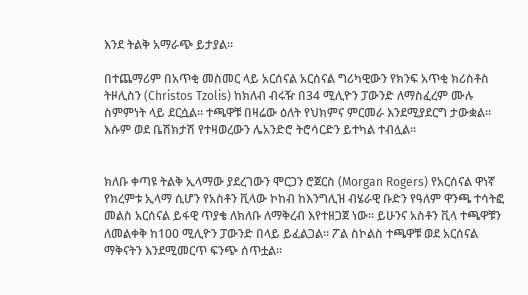እንደ ትልቅ አማራጭ ይታያል።

በተጨማሪም በአጥቂ መስመር ላይ አርሰናል አርሰናል ግሪካዊውን የክንፍ አጥቂ ክሪስቶስ ትዞሊስን (Christos Tzolis) ከክለብ ብሩዥ በ34 ሚሊዮን ፓውንድ ለማስፈረም ሙሉ ስምምነት ላይ ደርሷል። ተጫዋቹ በዛሬው ዕለት የህክምና ምርመራ እንደሚያደርግ ታውቋል። እሱም ወደ ቤሽክታሽ የተዛወረውን ሌአንድሮ ትሮሳርድን ይተካል ተብሏል።


ክለቡ ቀጣዩ ትልቅ ኢላማው ያደረገውን ሞርጋን ሮጀርስ (Morgan Rogers) የአርሰናል ዋነኛ የክረምቱ ኢላማ ሲሆን የአስቶን ቪላው ኮከብ ከእንግሊዝ ብሄራዊ ቡድን የዓለም ዋንጫ ተሳትፎ መልስ አርሰናል ይፋዊ ጥያቄ ለክለቡ ለማቅረብ እየተዘጋጀ ነው። ይሁንና አስቶን ቪላ ተጫዋቹን ለመልቀቅ ከ100 ሚሊዮን ፓውንድ በላይ ይፈልጋል። ፖል ስኮልስ ተጫዋቹ ወደ አርሰናል ማቅናትን እንደሚመርጥ ፍንጭ ሰጥቷል።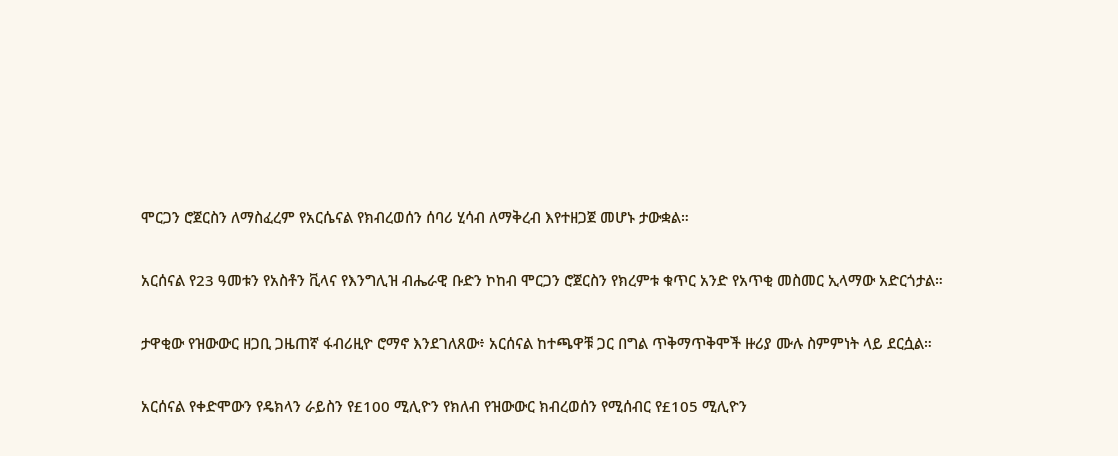ሞርጋን ሮጀርስን ለማስፈረም የአርሴናል የክብረወሰን ሰባሪ ሂሳብ ለማቅረብ እየተዘጋጀ መሆኑ ታውቋል።

አርሰናል የ23 ዓመቱን የአስቶን ቪላና የእንግሊዝ ብሔራዊ ቡድን ኮከብ ሞርጋን ሮጀርስን የክረምቱ ቁጥር አንድ የአጥቂ መስመር ኢላማው አድርጎታል።

ታዋቂው የዝውውር ዘጋቢ ጋዜጠኛ ፋብሪዚዮ ሮማኖ እንደገለጸው፥ አርሰናል ከተጫዋቹ ጋር በግል ጥቅማጥቅሞች ዙሪያ ሙሉ ስምምነት ላይ ደርሷል።

አርሰናል የቀድሞውን የዴክላን ራይስን የ£100 ሚሊዮን የክለብ የዝውውር ክብረወሰን የሚሰብር የ£105 ሚሊዮን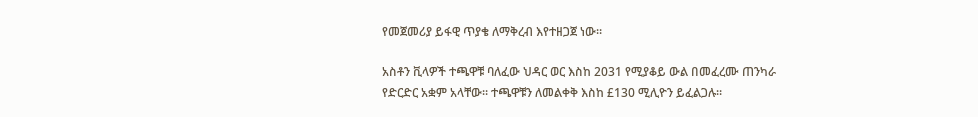የመጀመሪያ ይፋዊ ጥያቄ ለማቅረብ እየተዘጋጀ ነው።

አስቶን ቪላዎች ተጫዋቹ ባለፈው ህዳር ወር እስከ 2031 የሚያቆይ ውል በመፈረሙ ጠንካራ የድርድር አቋም አላቸው። ተጫዋቹን ለመልቀቅ እስከ £130 ሚሊዮን ይፈልጋሉ።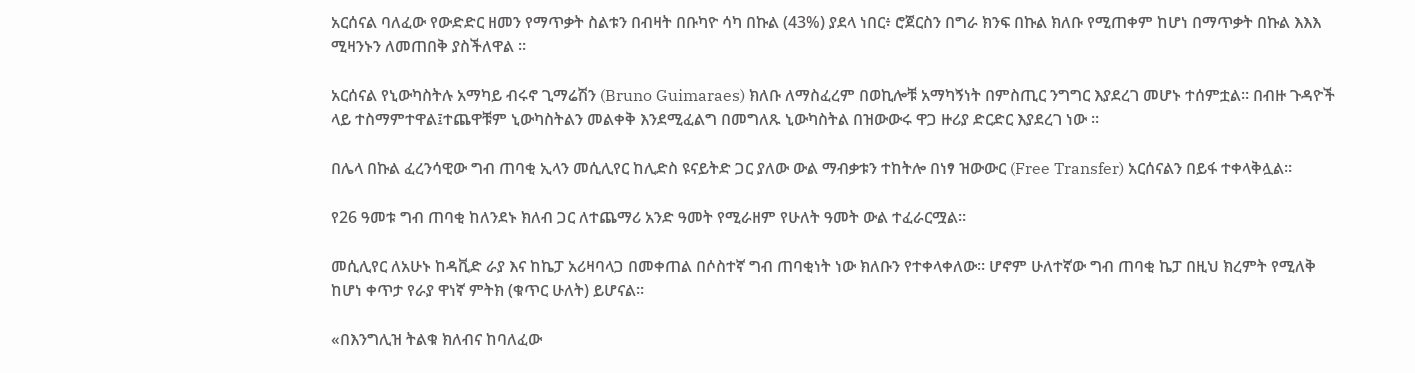አርሰናል ባለፈው የውድድር ዘመን የማጥቃት ስልቱን በብዛት በቡካዮ ሳካ በኩል (43%) ያደላ ነበር፥ ሮጀርስን በግራ ክንፍ በኩል ክለቡ የሚጠቀም ከሆነ በማጥቃት በኩል እእእ ሚዛንኑን ለመጠበቅ ያስችለዋል ።

አርሰናል የኒውካስትሉ አማካይ ብሩኖ ጊማሬሽን (Bruno Guimaraes) ክለቡ ለማስፈረም በወኪሎቹ አማካኝነት በምስጢር ንግግር እያደረገ መሆኑ ተሰምቷል። በብዙ ጉዳዮች ላይ ተስማምተዋል፤ተጨዋቹም ኒውካስትልን መልቀቅ እንደሚፈልግ በመግለጹ ኒውካስትል በዝውውሩ ዋጋ ዙሪያ ድርድር እያደረገ ነው ።

በሌላ በኩል ፈረንሳዊው ግብ ጠባቂ ኢላን መሲሊየር ከሊድስ ዩናይትድ ጋር ያለው ውል ማብቃቱን ተከትሎ በነፃ ዝውውር (Free Transfer) አርሰናልን በይፋ ተቀላቅሏል።

የ26 ዓመቱ ግብ ጠባቂ ከለንደኑ ክለብ ጋር ለተጨማሪ አንድ ዓመት የሚራዘም የሁለት ዓመት ውል ተፈራርሟል።

መሲሊየር ለአሁኑ ከዳቪድ ራያ እና ከኬፓ አሪዛባላጋ በመቀጠል በሶስተኛ ግብ ጠባቂነት ነው ክለቡን የተቀላቀለው። ሆኖም ሁለተኛው ግብ ጠባቂ ኬፓ በዚህ ክረምት የሚለቅ ከሆነ ቀጥታ የራያ ዋነኛ ምትክ (ቁጥር ሁለት) ይሆናል።

«በእንግሊዝ ትልቁ ክለብና ከባለፈው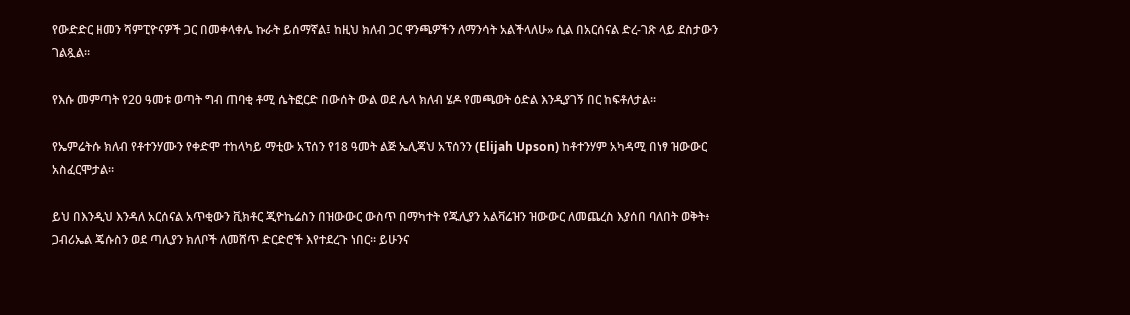የውድድር ዘመን ሻምፒዮናዎች ጋር በመቀላቀሌ ኩራት ይሰማኛል፤ ከዚህ ክለብ ጋር ዋንጫዎችን ለማንሳት አልችላለሁ» ሲል በአርሰናል ድረ-ገጽ ላይ ደስታውን ገልጿል።

የእሱ መምጣት የ20 ዓመቱ ወጣት ግብ ጠባቂ ቶሚ ሴትፎርድ በውሰት ውል ወደ ሌላ ክለብ ሄዶ የመጫወት ዕድል እንዲያገኝ በር ከፍቶለታል።

የኤምሬትሱ ክለብ የቶተንሃሙን የቀድሞ ተከላካይ ማቲው አፕሰን የ18 ዓመት ልጅ ኤሊጃህ አፕሰንን (Elijah Upson) ከቶተንሃም አካዳሚ በነፃ ዝውውር አስፈርሞታል።

ይህ በእንዲህ እንዳለ አርሰናል አጥቂውን ቪክቶር ጂዮኬሬስን በዝውውር ውስጥ በማካተት የጁሊያን አልቫሬዝን ዝውውር ለመጨረስ እያሰበ ባለበት ወቅት፥ ጋብሪኤል ጄሱስን ወደ ጣሊያን ክለቦች ለመሸጥ ድርድሮች እየተደረጉ ነበር። ይሁንና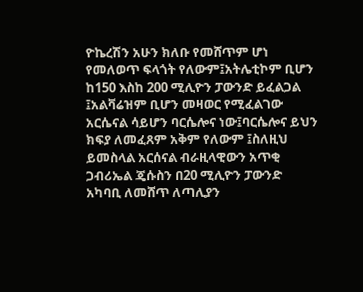ዮኬረሽን አሁን ክለቡ የመሸጥም ሆነ የመለወጥ ፍላጎት የለውም፤አትሌቲኮም ቢሆን ከ150 እስከ 200 ሚሊዮን ፓውንድ ይፈልጋል ፤አልቫሬዝም ቢሆን መዛወር የሚፈልገው አርሴናል ሳይሆን ባርሴሎና ነው፤ባርሴሎና ይህን ክፍያ ለመፈጸም አቅም የለውም ፤ስለዚህ ይመስላል አርሰናል ብራዚላዊውን አጥቂ ጋብሪኤል ጄሱስን በ20 ሚሊዮን ፓውንድ አካባቢ ለመሸጥ ለጣሊያን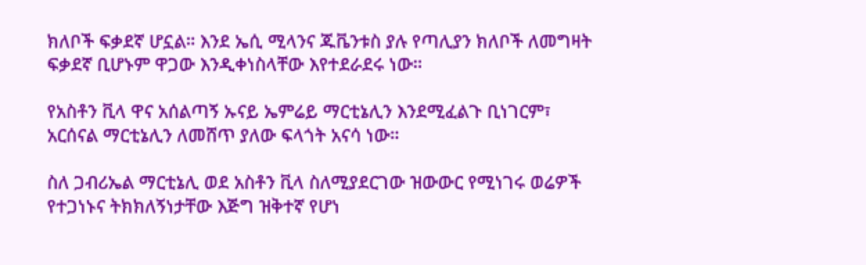ክለቦች ፍቃደኛ ሆኗል። እንደ ኤሲ ሚላንና ጁቬንቱስ ያሉ የጣሊያን ክለቦች ለመግዛት ፍቃደኛ ቢሆኑም ዋጋው እንዲቀነስላቸው እየተደራደሩ ነው።

የአስቶን ቪላ ዋና አሰልጣኝ ኡናይ ኤምሬይ ማርቲኔሊን እንደሚፈልጉ ቢነገርም፣ አርሰናል ማርቲኔሊን ለመሸጥ ያለው ፍላጎት አናሳ ነው።

ስለ ጋብሪኤል ማርቲኔሊ ወደ አስቶን ቪላ ስለሚያደርገው ዝውውር የሚነገሩ ወሬዎች የተጋነኑና ትክክለኝነታቸው እጅግ ዝቅተኛ የሆነ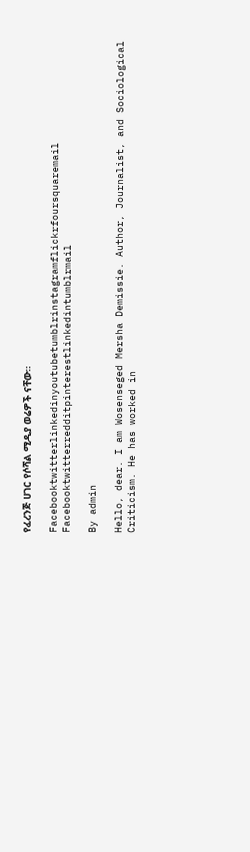የፈረንጅ ሀገር የሶሻል ሚዲያ ወሬዎች ናቸው።

Facebooktwitterlinkedinyoutubetumblrinstagramflickrfoursquaremail
Facebooktwitterredditpinterestlinkedintumblrmail

By admin

Hello, dear. I am Wosenseged Mersha Demissie. Author, Journalist, and Sociological Criticism. He has worked in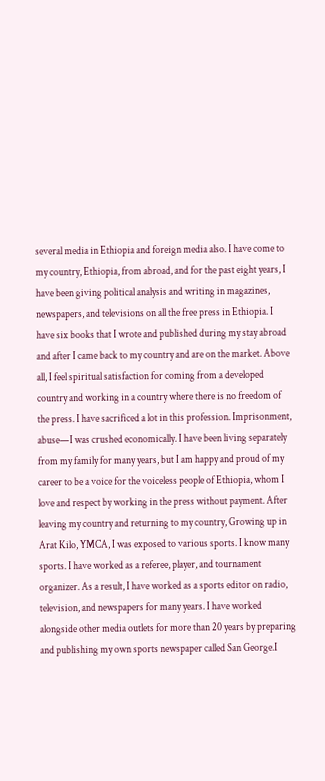several media in Ethiopia and foreign media also. I have come to my country, Ethiopia, from abroad, and for the past eight years, I have been giving political analysis and writing in magazines, newspapers, and televisions on all the free press in Ethiopia. I have six books that I wrote and published during my stay abroad and after I came back to my country and are on the market. Above all, I feel spiritual satisfaction for coming from a developed country and working in a country where there is no freedom of the press. I have sacrificed a lot in this profession. Imprisonment, abuse—I was crushed economically. I have been living separately from my family for many years, but I am happy and proud of my career to be a voice for the voiceless people of Ethiopia, whom I love and respect by working in the press without payment. After leaving my country and returning to my country, Growing up in Arat Kilo, YMCA, I was exposed to various sports. I know many sports. I have worked as a referee, player, and tournament organizer. As a result, I have worked as a sports editor on radio, television, and newspapers for many years. I have worked alongside other media outlets for more than 20 years by preparing and publishing my own sports newspaper called San George.I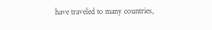have traveled to many countries,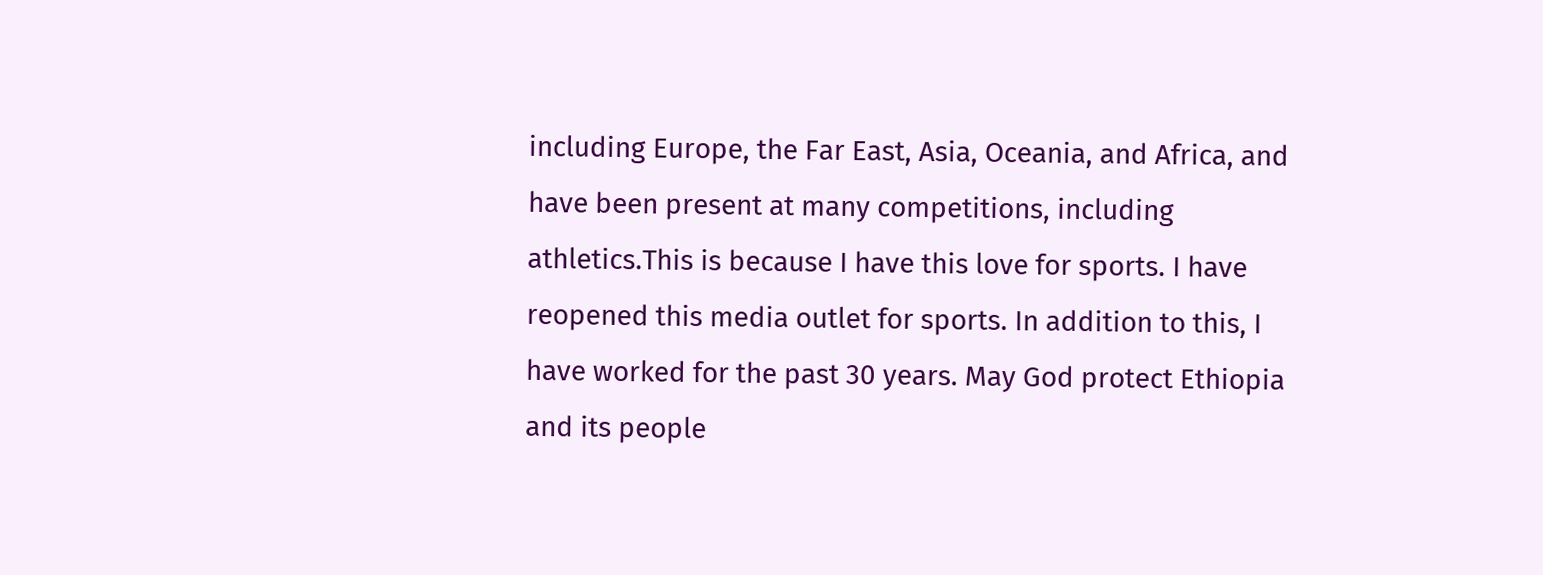including Europe, the Far East, Asia, Oceania, and Africa, and have been present at many competitions, including athletics.This is because I have this love for sports. I have reopened this media outlet for sports. In addition to this, I have worked for the past 30 years. May God protect Ethiopia and its people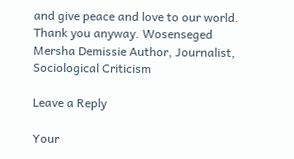and give peace and love to our world. Thank you anyway. Wosenseged Mersha Demissie Author, Journalist, Sociological Criticism

Leave a Reply

Your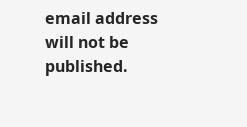email address will not be published.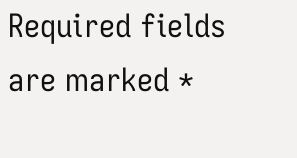Required fields are marked *